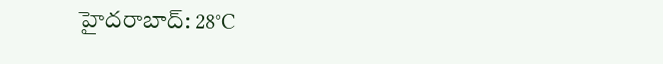హైదరాబాద్: 28°C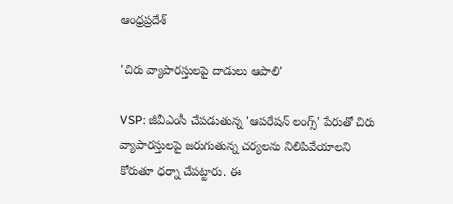ఆంధ్రప్రదేశ్

'చిరు వ్యాపారస్తులపై దాడులు ఆపాలి'

VSP: జీవీఎంసీ చేపడుతున్న 'ఆపరేషన్ లంగ్స్' పేరుతో చిరు వ్యాపారస్తులపై జరుగుతున్న చర్యలను నిలిపివేయాలని కోరుతూ ధర్నా చేపట్టారు. ఈ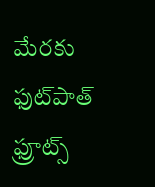మేరకు ఫుట్‌పాత్ ఫ్రూట్స్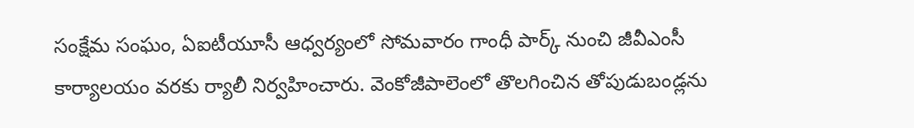సంక్షేమ సంఘం, ఏఐటీయూసీ ఆధ్వర్యంలో సోమవారం గాంధీ పార్క్ నుంచి జీవీఎంసీ కార్యాలయం వరకు ర్యాలీ నిర్వహించారు. వెంకోజీపాలెంలో తొలగించిన తోపుడుబండ్లను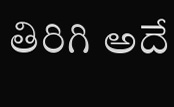తిరిగి అదే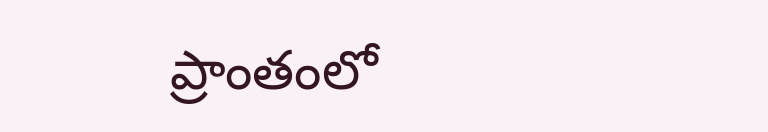ప్రాంతంలో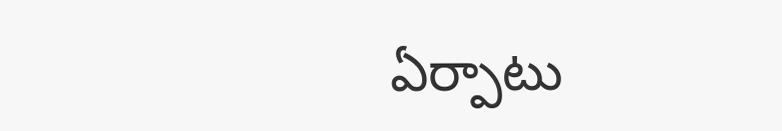ఏర్పాటు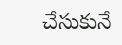చేసుకునే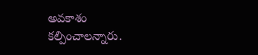అవకాశం కల్పించాలన్నారు.